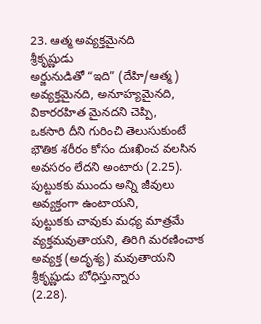23. ఆత్మ అవ్యక్తమైనది
శ్రీకృష్ణుడు
అర్జునుడితో “ఇది” (దేహి/ఆత్మ) అవ్యక్తమైనది, అనూహ్యమైనది, వికారరహిత మైనదని చెప్పి,
ఒకసారి దీని గురించి తెలుసుకుంటే భౌతిక శరీరం కోసం దుఃఖించ వలసిన
అవసరం లేదని అంటారు (2.25). పుట్టుకకు ముందు అన్ని జీవులు అవ్యక్తంగా ఉంటాయని,
పుట్టుకకు చావుకు మధ్య మాత్రమే వ్యక్తమవుతాయని, తిరిగి మరణించాక అవ్యక్త (అదృశ్య) మవుతాయని శ్రీకృష్ణుడు బోధిస్తున్నారు
(2.28).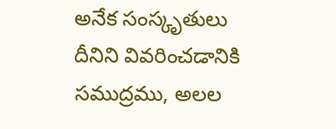అనేక సంస్కృతులు
దీనిని వివరించడానికి సముద్రము, అలల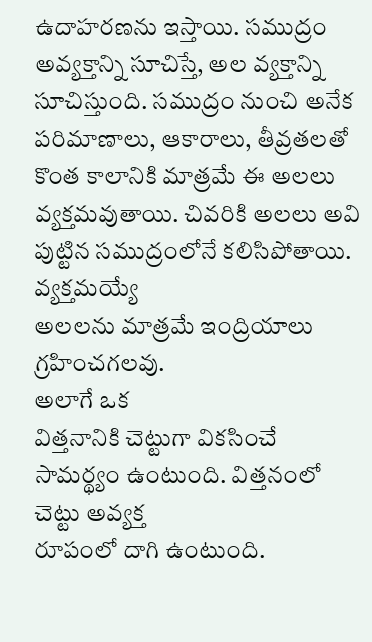ఉదాహరణను ఇస్తాయి. సముద్రం అవ్యక్తాన్ని సూచిస్తే, అల వ్యక్తాన్ని సూచిస్తుంది. సముద్రం నుంచి అనేక పరిమాణాలు, ఆకారాలు, తీవ్రతలతో కొంత కాలానికి మాత్రమే ఈ అలలు
వ్యక్తమవుతాయి. చివరికి అలలు అవి పుట్టిన సముద్రంలోనే కలిసిపోతాయి. వ్యక్తమయ్యే
అలలను మాత్రమే ఇంద్రియాలు గ్రహించగలవు.
అలాగే ఒక
విత్తనానికి చెట్టుగా వికసించే సామర్థ్యం ఉంటుంది. విత్తనంలో చెట్టు అవ్యక్త
రూపంలో దాగి ఉంటుంది.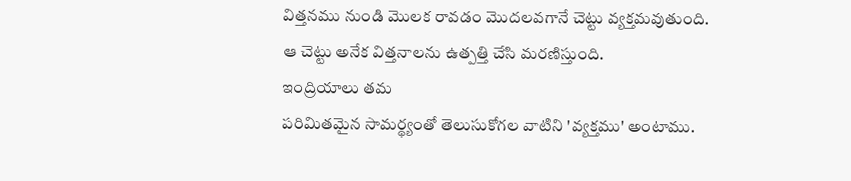విత్తనము నుండి మొలక రావడం మొదలవగానే చెట్టు వ్యక్తమవుతుంది.
ఆ చెట్టు అనేక విత్తనాలను ఉత్పత్తి చేసి మరణిస్తుంది.
ఇంద్రియాలు తమ
పరిమితమైన సామర్థ్యంతో తెలుసుకోగల వాటిని 'వ్యక్తము' అంటాము.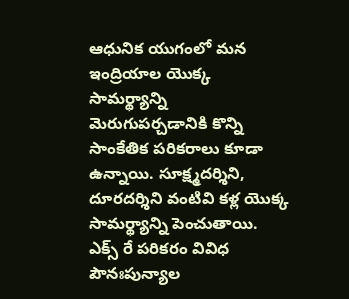ఆధునిక యుగంలో మన
ఇంద్రియాల యొక్క సామర్థ్యాన్ని మెరుగుపర్చడానికి కొన్ని సాంకేతిక పరికరాలు కూడా
ఉన్నాయి. సూక్ష్మదర్శిని, దూరదర్శిని వంటివి కళ్ల యొక్క
సామర్థ్యాన్ని పెంచుతాయి. ఎక్స్ రే పరికరం వివిధ పౌనఃపున్యాల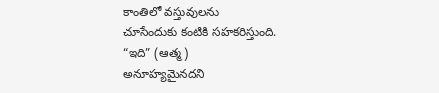కాంతిలో వస్తువులను
చూసేందుకు కంటికి సహకరిస్తుంది.
“ఇది” (ఆత్మ)
అనూహ్యమైనదని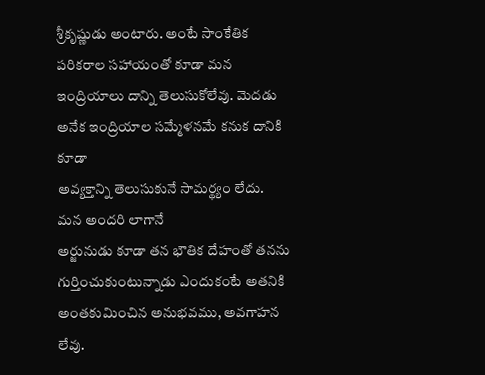శ్రీకృష్ణుడు అంటారు. అంటే సాంకేతిక పరికరాల సహాయంతో కూడా మన
ఇంద్రియాలు దాన్ని తెలుసుకోలేవు. మెదడు అనేక ఇంద్రియాల సమ్మేళనమే కనుక దానికి కూడా
అవ్యక్తాన్ని తెలుసుకునే సామర్థ్యం లేదు.
మన అందరి లాగానే
అర్జునుడు కూడా తన భౌతిక దేహంతో తనను గుర్తించుకుంటున్నాడు ఎందుకంటే అతనికి
అంతకుమించిన అనుభవము, అవగాహన
లేవు.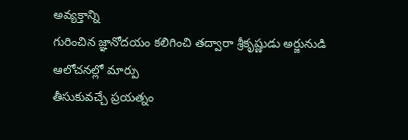అవ్యక్తాన్ని
గురించిన జ్ఞానోదయం కలిగించి తద్వారా శ్రీకృష్ణుడు అర్జునుడి ఆలోచనల్లో మార్పు
తీసుకువచ్చే ప్రయత్నం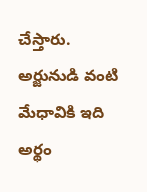చేస్తారు. అర్జునుడి వంటి మేధావికి ఇది అర్థం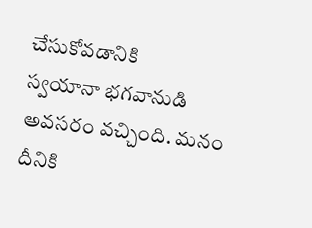చేసుకోవడానికి
స్వయానా భగవానుడి అవసరం వచ్చింది. మనం దీనికి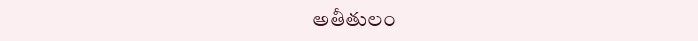అతీతులం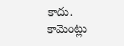కాదు.
కామెంట్లు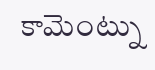కామెంట్ను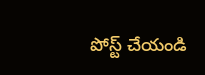పోస్ట్ చేయండి